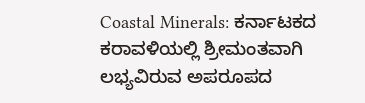Coastal Minerals: ಕರ್ನಾಟಕದ ಕರಾವಳಿಯಲ್ಲಿ ಶ್ರೀಮಂತವಾಗಿ ಲಭ್ಯವಿರುವ ಅಪರೂಪದ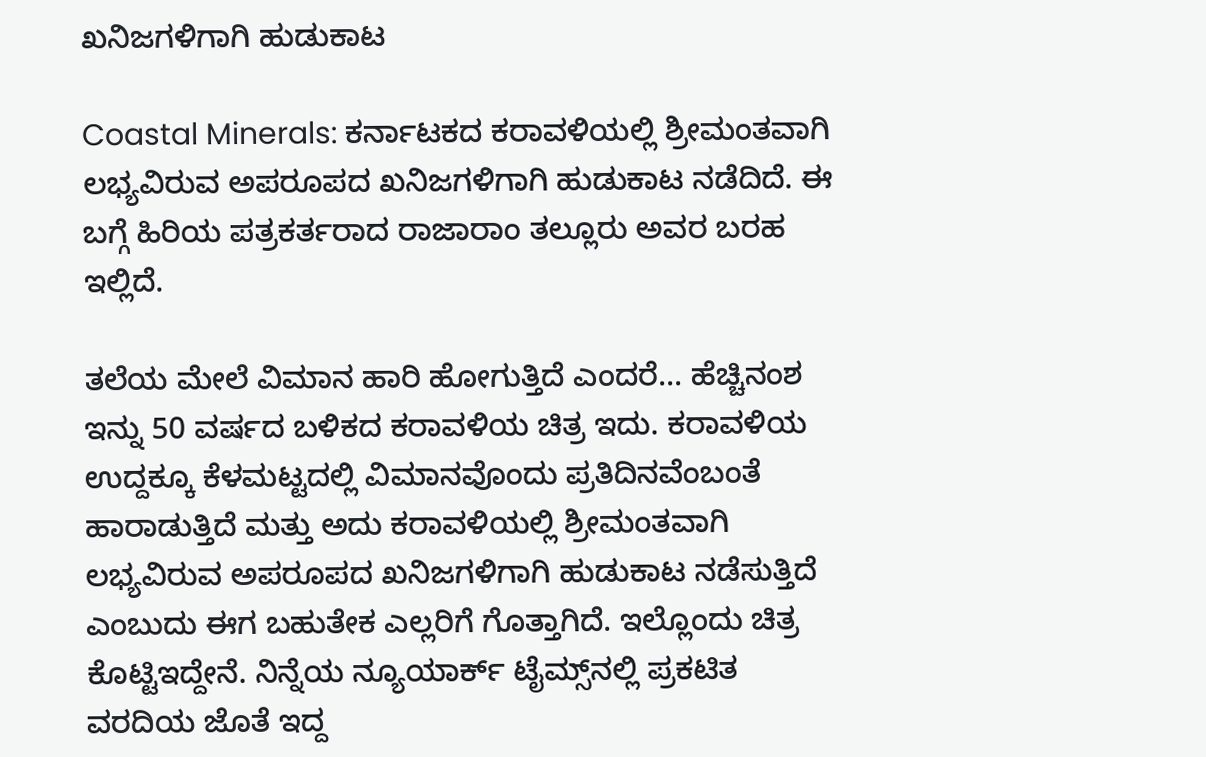ಖನಿಜಗಳಿಗಾಗಿ ಹುಡುಕಾಟ

Coastal Minerals: ಕರ್ನಾಟಕದ ಕರಾವಳಿಯಲ್ಲಿ ಶ್ರೀಮಂತವಾಗಿ ಲಭ್ಯವಿರುವ ಅಪರೂಪದ ಖನಿಜಗಳಿಗಾಗಿ ಹುಡುಕಾಟ ನಡೆದಿದೆ. ಈ ಬಗ್ಗೆ ಹಿರಿಯ ಪತ್ರಕರ್ತರಾದ ರಾಜಾರಾಂ ತಲ್ಲೂರು ಅವರ ಬರಹ ಇಲ್ಲಿದೆ.

ತಲೆಯ ಮೇಲೆ ವಿಮಾನ ಹಾರಿ ಹೋಗುತ್ತಿದೆ ಎಂದರೆ... ಹೆಚ್ಚಿನಂಶ ಇನ್ನು 50 ವರ್ಷದ ಬಳಿಕದ ಕರಾವಳಿಯ ಚಿತ್ರ ಇದು. ಕರಾವಳಿಯ ಉದ್ದಕ್ಕೂ ಕೆಳಮಟ್ಟದಲ್ಲಿ ವಿಮಾನವೊಂದು ಪ್ರತಿದಿನವೆಂಬಂತೆ ಹಾರಾಡುತ್ತಿದೆ ಮತ್ತು ಅದು ಕರಾವಳಿಯಲ್ಲಿ ಶ್ರೀಮಂತವಾಗಿ ಲಭ್ಯವಿರುವ ಅಪರೂಪದ ಖನಿಜಗಳಿಗಾಗಿ ಹುಡುಕಾಟ ನಡೆಸುತ್ತಿದೆ ಎಂಬುದು ಈಗ ಬಹುತೇಕ ಎಲ್ಲರಿಗೆ ಗೊತ್ತಾಗಿದೆ. ಇಲ್ಲೊಂದು ಚಿತ್ರ ಕೊಟ್ಟಿಇದ್ದೇನೆ. ನಿನ್ನೆಯ ನ್ಯೂಯಾರ್ಕ್ ಟೈಮ್ಸ್‌ನಲ್ಲಿ ಪ್ರಕಟಿತ ವರದಿಯ ಜೊತೆ ಇದ್ದ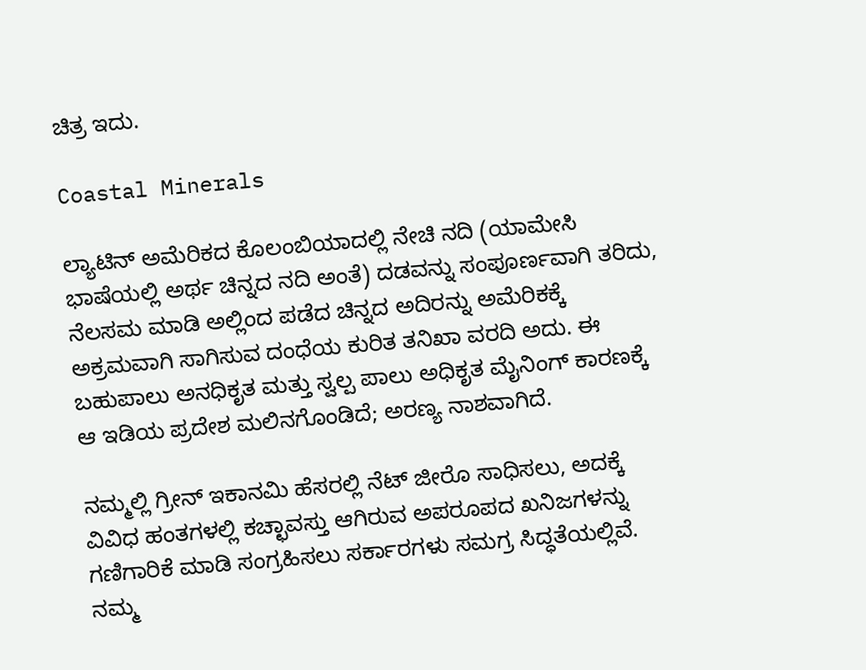ಚಿತ್ರ ಇದು.

Coastal Minerals

ಲ್ಯಾಟಿನ್ ಅಮೆರಿಕದ ಕೊಲಂಬಿಯಾದಲ್ಲಿ ನೇಚಿ ನದಿ (ಯಾಮೇಸಿ ಭಾಷೆಯಲ್ಲಿ ಅರ್ಥ ಚಿನ್ನದ ನದಿ ಅಂತೆ) ದಡವನ್ನು ಸಂಪೂರ್ಣವಾಗಿ ತರಿದು, ನೆಲಸಮ ಮಾಡಿ ಅಲ್ಲಿಂದ ಪಡೆದ ಚಿನ್ನದ ಅದಿರನ್ನು ಅಮೆರಿಕಕ್ಕೆ ಅಕ್ರಮವಾಗಿ ಸಾಗಿಸುವ ದಂಧೆಯ ಕುರಿತ ತನಿಖಾ ವರದಿ ಅದು. ಈ ಬಹುಪಾಲು ಅನಧಿಕೃತ ಮತ್ತು ಸ್ವಲ್ಪ ಪಾಲು ಅಧಿಕೃತ ಮೈನಿಂಗ್ ಕಾರಣಕ್ಕೆ ಆ ಇಡಿಯ ಪ್ರದೇಶ ಮಲಿನಗೊಂಡಿದೆ; ಅರಣ್ಯ ನಾಶವಾಗಿದೆ.

ನಮ್ಮಲ್ಲಿ ಗ್ರೀನ್ ಇಕಾನಮಿ ಹೆಸರಲ್ಲಿ ನೆಟ್ ಜೀರೊ ಸಾಧಿಸಲು, ಅದಕ್ಕೆ ವಿವಿಧ ಹಂತಗಳಲ್ಲಿ ಕಚ್ಛಾವಸ್ತು ಆಗಿರುವ ಅಪರೂಪದ ಖನಿಜಗಳನ್ನು ಗಣಿಗಾರಿಕೆ ಮಾಡಿ ಸಂಗ್ರಹಿಸಲು ಸರ್ಕಾರಗಳು ಸಮಗ್ರ ಸಿದ್ಧತೆಯಲ್ಲಿವೆ. ನಮ್ಮ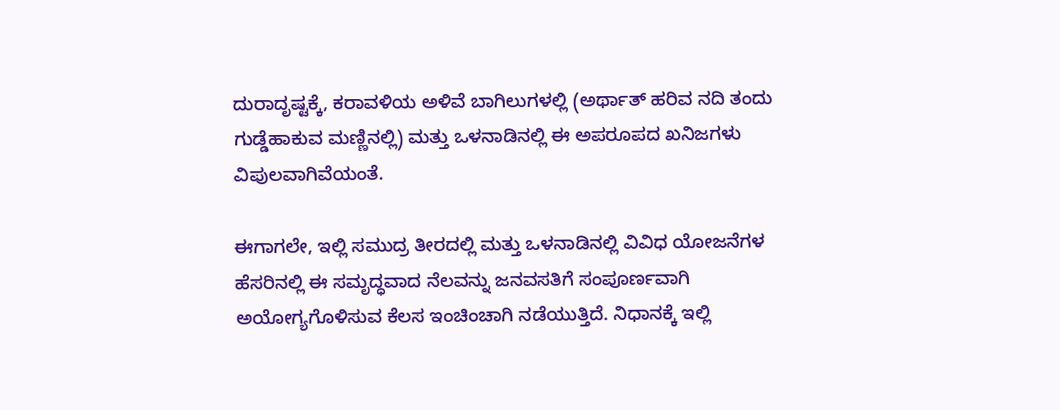ದುರಾದೃಷ್ಟಕ್ಕೆ, ಕರಾವಳಿಯ ಅಳಿವೆ ಬಾಗಿಲುಗಳಲ್ಲಿ (ಅರ್ಥಾತ್ ಹರಿವ ನದಿ ತಂದು ಗುಡ್ಡೆಹಾಕುವ ಮಣ್ಣಿನಲ್ಲಿ) ಮತ್ತು ಒಳನಾಡಿನಲ್ಲಿ ಈ ಅಪರೂಪದ ಖನಿಜಗಳು ವಿಪುಲವಾಗಿವೆಯಂತೆ.

ಈಗಾಗಲೇ, ಇಲ್ಲಿ ಸಮುದ್ರ ತೀರದಲ್ಲಿ ಮತ್ತು ಒಳನಾಡಿನಲ್ಲಿ ವಿವಿಧ ಯೋಜನೆಗಳ ಹೆಸರಿನಲ್ಲಿ ಈ ಸಮೃದ್ಧವಾದ ನೆಲವನ್ನು ಜನವಸತಿಗೆ ಸಂಪೂರ್ಣವಾಗಿ ಅಯೋಗ್ಯಗೊಳಿಸುವ ಕೆಲಸ ಇಂಚಿಂಚಾಗಿ ನಡೆಯುತ್ತಿದೆ. ನಿಧಾನಕ್ಕೆ ಇಲ್ಲಿ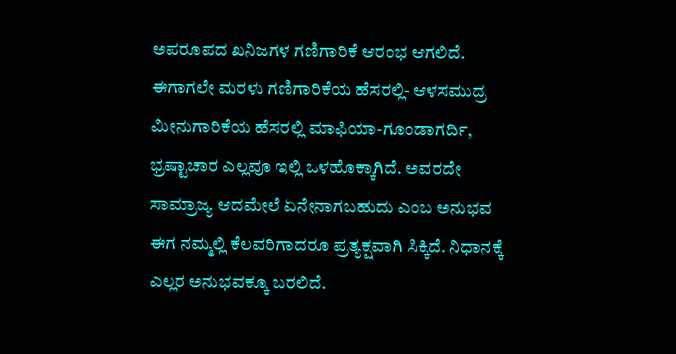ಅಪರೂಪದ ಖನಿಜಗಳ ಗಣಿಗಾರಿಕೆ ಆರಂಭ ಆಗಲಿದೆ. ಈಗಾಗಲೇ ಮರಳು ಗಣಿಗಾರಿಕೆಯ ಹೆಸರಲ್ಲಿ- ಆಳಸಮುದ್ರ ಮೀನುಗಾರಿಕೆಯ ಹೆಸರಲ್ಲಿ ಮಾಫಿಯಾ-ಗೂಂಡಾಗರ್ದಿ, ಭ್ರಷ್ಟಾಚಾರ ಎಲ್ಲವೂ ಇಲ್ಲಿ ಒಳಹೊಕ್ಕಾಗಿದೆ. ಅವರದೇ ಸಾಮ್ರಾಜ್ಯ ಆದಮೇಲೆ ಏನೇನಾಗಬಹುದು ಎಂಬ ಅನುಭವ ಈಗ ನಮ್ಮಲ್ಲಿ ಕೆಲವರಿಗಾದರೂ ಪ್ರತ್ಯಕ್ಷವಾಗಿ ಸಿಕ್ಕಿದೆ. ನಿಧಾನಕ್ಕೆ ಎಲ್ಲರ ಅನುಭವಕ್ಕೂ ಬರಲಿದೆ.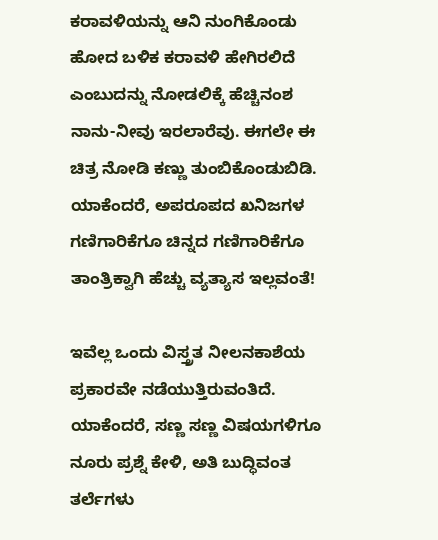ಕರಾವಳಿಯನ್ನು ಆನಿ ನುಂಗಿಕೊಂಡು ಹೋದ ಬಳಿಕ ಕರಾವಳಿ ಹೇಗಿರಲಿದೆ ಎಂಬುದನ್ನು ನೋಡಲಿಕ್ಕೆ ಹೆಚ್ಚಿನಂಶ ನಾನು-ನೀವು ಇರಲಾರೆವು. ಈಗಲೇ ಈ ಚಿತ್ರ ನೋಡಿ ಕಣ್ಣು ತುಂಬಿಕೊಂಡುಬಿಡಿ. ಯಾಕೆಂದರೆ, ಅಪರೂಪದ ಖನಿಜಗಳ ಗಣಿಗಾರಿಕೆಗೂ ಚಿನ್ನದ ಗಣಿಗಾರಿಕೆಗೂ ತಾಂತ್ರಿಕ್ವಾಗಿ ಹೆಚ್ಚು ವ್ಯತ್ಯಾಸ ಇಲ್ಲವಂತೆ!

ಇವೆಲ್ಲ ಒಂದು ವಿಸ್ತ್ರತ ನೀಲನಕಾಶೆಯ ಪ್ರಕಾರವೇ ನಡೆಯುತ್ತಿರುವಂತಿದೆ. ಯಾಕೆಂದರೆ, ಸಣ್ಣ ಸಣ್ಣ ವಿಷಯಗಳಿಗೂ ನೂರು ಪ್ರಶ್ನೆ ಕೇಳಿ, ಅತಿ ಬುದ್ಧಿವಂತ ತರ್ಲೆಗಳು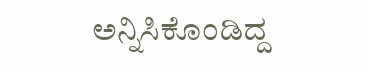ಅನ್ನಿಸಿಕೊಂಡಿದ್ದ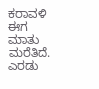ಕರಾವಳಿ ಈಗ ಮಾತು ಮರೆತಿದೆ. ಎರಡು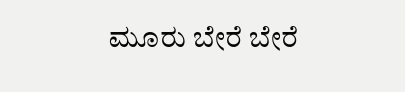ಮೂರು ಬೇರೆ ಬೇರೆ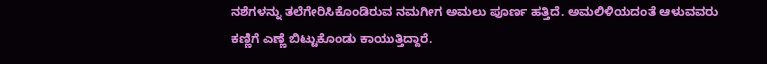ನಶೆಗಳನ್ನು ತಲೆಗೇರಿಸಿಕೊಂಡಿರುವ ನಮಗೀಗ ಅಮಲು ಪೂರ್ಣ ಹತ್ತಿದೆ. ಅಮಲಿಳಿಯದಂತೆ ಆಳುವವರು ಕಣ್ಣಿಗೆ ಎಣ್ಣೆ ಬಿಟ್ಟುಕೊಂಡು ಕಾಯುತ್ತಿದ್ದಾರೆ.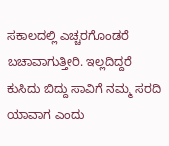ಸಕಾಲದಲ್ಲಿ ಎಚ್ಚರಗೊಂಡರೆ ಬಚಾವಾಗುತ್ತೀರಿ. ಇಲ್ಲದಿದ್ದರೆ ಕುಸಿದು ಬಿದ್ದು ಸಾವಿಗೆ ನಮ್ಮ ಸರದಿ ಯಾವಾಗ ಎಂದು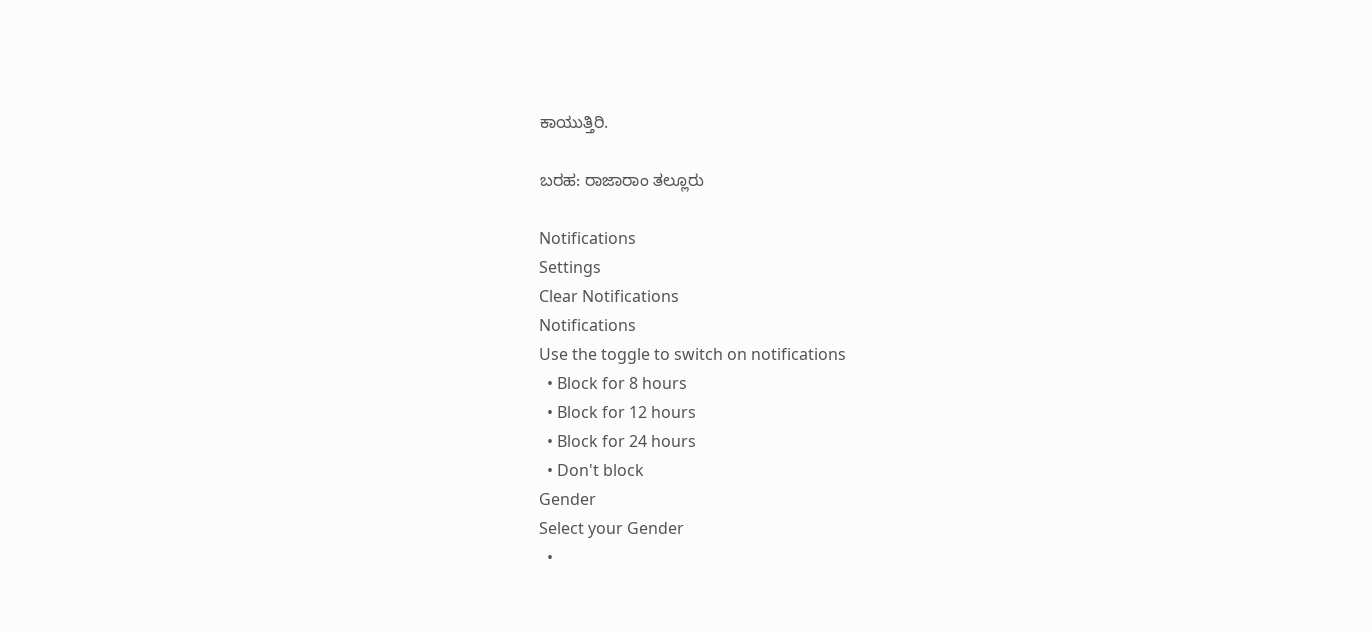ಕಾಯುತ್ತಿರಿ.

ಬರಹ: ರಾಜಾರಾಂ ತಲ್ಲೂರು

Notifications
Settings
Clear Notifications
Notifications
Use the toggle to switch on notifications
  • Block for 8 hours
  • Block for 12 hours
  • Block for 24 hours
  • Don't block
Gender
Select your Gender
  •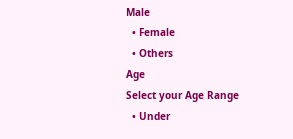Male
  • Female
  • Others
Age
Select your Age Range
  • Under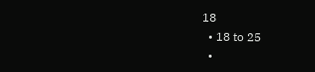18
  • 18 to 25
  •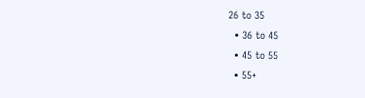26 to 35
  • 36 to 45
  • 45 to 55
  • 55+